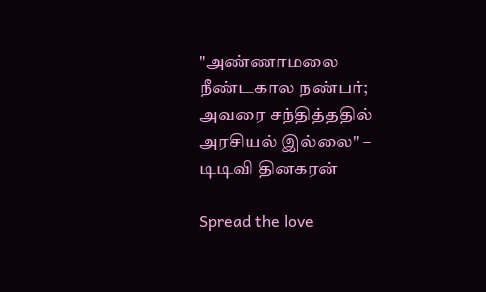"அண்ணாமலை நீண்டகால நண்பர்; அவரை சந்தித்ததில் அரசியல் இல்லை" – டிடிவி தினகரன்

Spread the love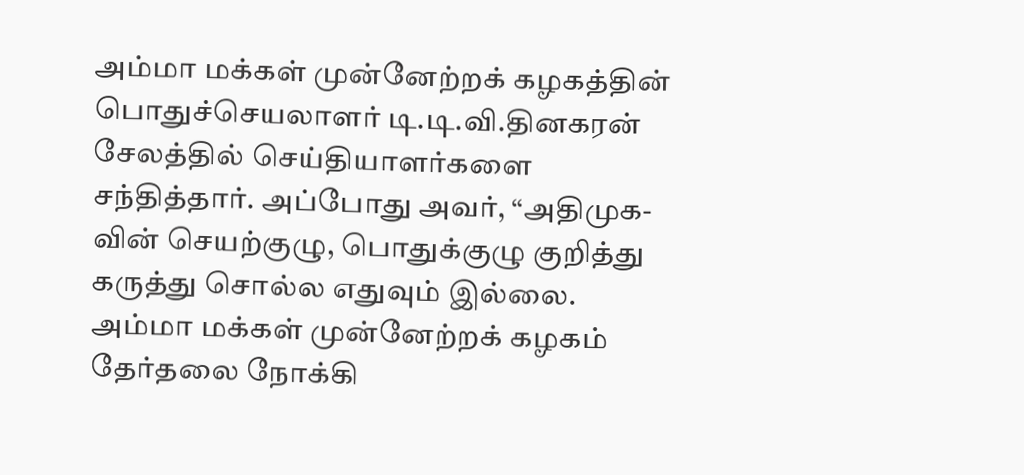அம்மா மக்கள் முன்னேற்றக் கழகத்தின் பொதுச்செயலாளர் டி.டி.வி.தினகரன் சேலத்தில் செய்தியாளர்களை சந்தித்தார். அப்போது அவர், “அதிமுக-வின் செயற்குழு, பொதுக்குழு குறித்து கருத்து சொல்ல எதுவும் இல்லை. அம்மா மக்கள் முன்னேற்றக் கழகம் தேர்தலை நோக்கி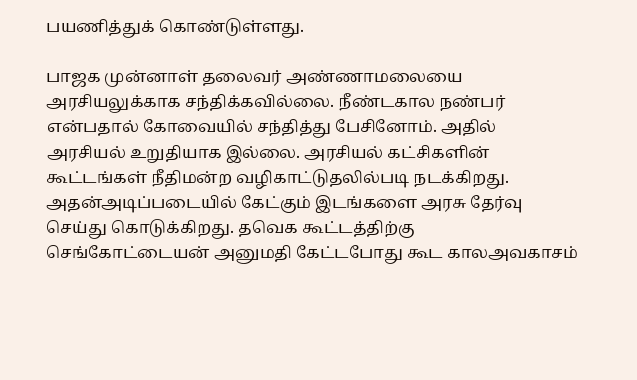பயணித்துக் கொண்டுள்ளது.

பாஜக முன்னாள் தலைவர் அண்ணாமலையை அரசியலுக்காக சந்திக்கவில்லை. நீண்டகால நண்பர் என்பதால் கோவையில் சந்தித்து பேசினோம். அதில் அரசியல் உறுதியாக இல்லை. அரசியல் கட்சிகளின் கூட்டங்கள் நீதிமன்ற வழிகாட்டுதலில்படி நடக்கிறது. அதன்அடிப்படையில் கேட்கும் இடங்களை அரசு தேர்வு செய்து கொடுக்கிறது. தவெக கூட்டத்திற்கு செங்கோட்டையன் அனுமதி கேட்டபோது கூட காலஅவகாசம்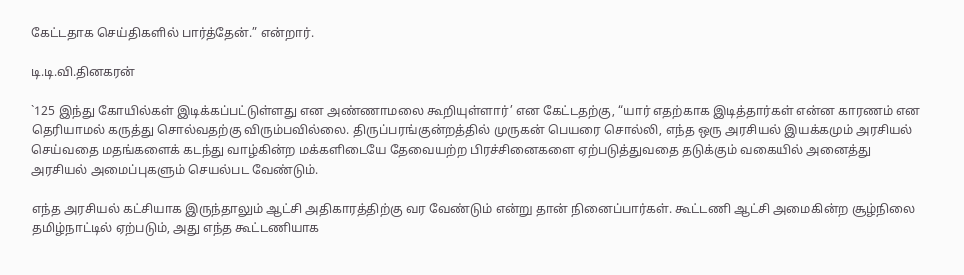கேட்டதாக செய்திகளில் பார்த்தேன்.” என்றார்.

டி.டி.வி.தினகரன்

`125 இந்து கோயில்கள் இடிக்கப்பட்டுள்ளது என அண்ணாமலை கூறியுள்ளார்’ என கேட்டதற்கு, “யார் எதற்காக இடித்தார்கள் என்ன காரணம் என தெரியாமல் கருத்து சொல்வதற்கு விரும்பவில்லை. திருப்பரங்குன்றத்தில் முருகன் பெயரை சொல்லி, எந்த ஒரு அரசியல் இயக்கமும் அரசியல் செய்வதை மதங்களைக் கடந்து வாழ்கின்ற மக்களிடையே தேவையற்ற பிரச்சினைகளை ஏற்படுத்துவதை தடுக்கும் வகையில் அனைத்து அரசியல் அமைப்புகளும் செயல்பட வேண்டும்.

எந்த அரசியல் கட்சியாக இருந்தாலும் ஆட்சி அதிகாரத்திற்கு வர வேண்டும் என்று தான் நினைப்பார்கள். கூட்டணி ஆட்சி அமைகின்ற சூழ்நிலை தமிழ்நாட்டில் ஏற்படும், அது எந்த கூட்டணியாக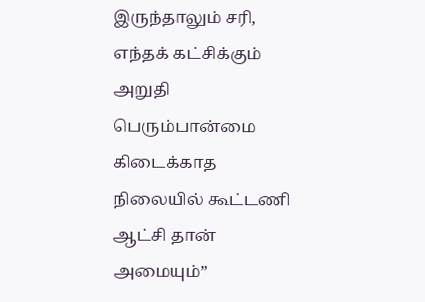இருந்தாலும் சரி, எந்தக் கட்சிக்கும் அறுதி பெரும்பான்மை கிடைக்காத நிலையில் கூட்டணி ஆட்சி தான் அமையும்”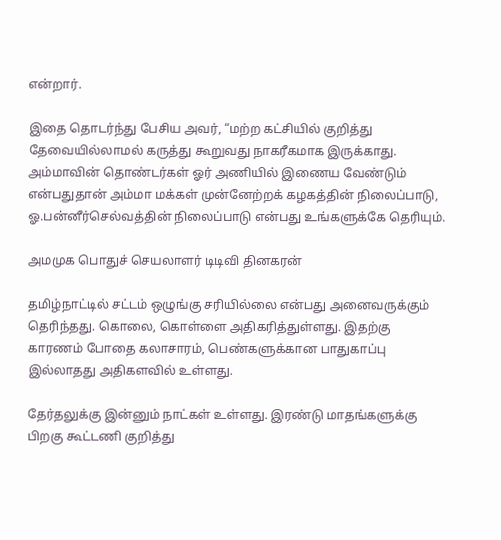என்றார்.

இதை தொடர்ந்து பேசிய அவர், “மற்ற கட்சியில் குறித்து தேவையில்லாமல் கருத்து கூறுவது நாகரீகமாக இருக்காது. அம்மாவின் தொண்டர்கள் ஓர் அணியில் இணைய வேண்டும் என்பதுதான் அம்மா மக்கள் முன்னேற்றக் கழகத்தின் நிலைப்பாடு, ஓ.பன்னீர்செல்வத்தின் நிலைப்பாடு என்பது உங்களுக்கே தெரியும்.

அமமுக பொதுச் செயலாளர் டிடிவி தினகரன்

தமிழ்நாட்டில் சட்டம் ஒழுங்கு சரியில்லை என்பது அனைவருக்கும் தெரிந்தது. கொலை, கொள்ளை அதிகரித்துள்ளது. இதற்கு காரணம் போதை கலாசாரம், பெண்களுக்கான பாதுகாப்பு இல்லாதது அதிகளவில் உள்ளது.

தேர்தலுக்கு இன்னும் நாட்கள் உள்ளது. இரண்டு மாதங்களுக்கு பிறகு கூட்டணி குறித்து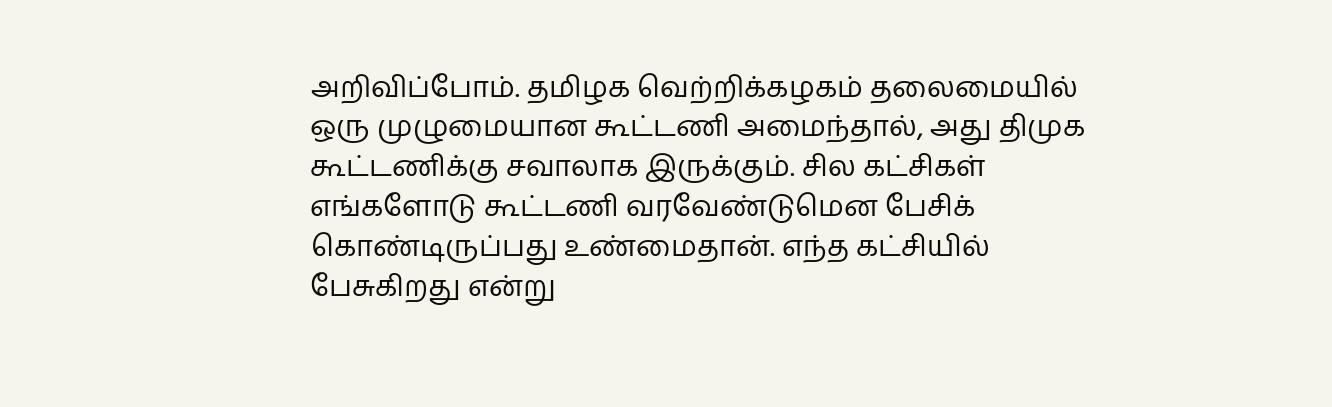அறிவிப்போம். தமிழக வெற்றிக்கழகம் தலைமையில் ஒரு முழுமையான கூட்டணி அமைந்தால், அது திமுக கூட்டணிக்கு சவாலாக இருக்கும். சில கட்சிகள் எங்களோடு கூட்டணி வரவேண்டுமென பேசிக் கொண்டிருப்பது உண்மைதான். எந்த கட்சியில் பேசுகிறது என்று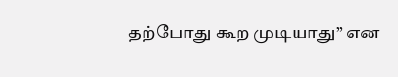தற்போது கூற முடியாது” என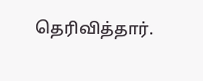தெரிவித்தார்.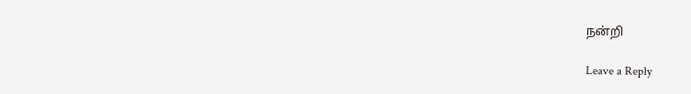நன்றி

Leave a Reply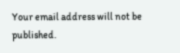Your email address will not be published.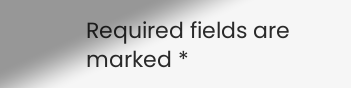Required fields are marked *